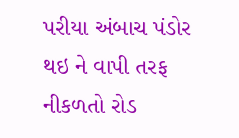પરીયા અંબાચ પંડોર થઇ ને વાપી તરફ નીકળતો રોડ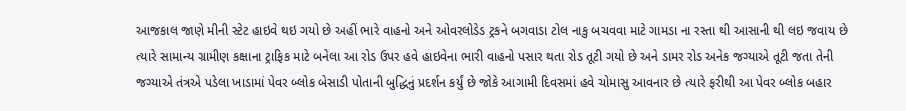આજકાલ જાણે મીની સ્ટેટ હાઇવે થઇ ગયો છે અહીં ભારે વાહનો અને ઓવરલોડેડ ટ્રકને બગવાડા ટોલ નાકુ બચવવા માટે ગામડા ના રસ્તા થી આસાની થી લઇ જવાય છે ત્યારે સામાન્ય ગ્રામીણ કક્ષાના ટ્રાફિક માટે બનેલા આ રોડ ઉપર હવે હાઇવેના ભારી વાહનો પસાર થતા રોડ તૂટી ગયો છે અને ડામર રોડ અનેક જગ્યાએ તૂટી જતા તેની જગ્યાએ તંત્રએ પડેલા ખાડામાં પેવર બ્લોક બેસાડી પોતાની બુદ્ધિનું પ્રદર્શન કર્યું છે જોકે આગામી દિવસમાં હવે ચોમાસુ આવનાર છે ત્યારે ફરીથી આ પેવર બ્લોક બહાર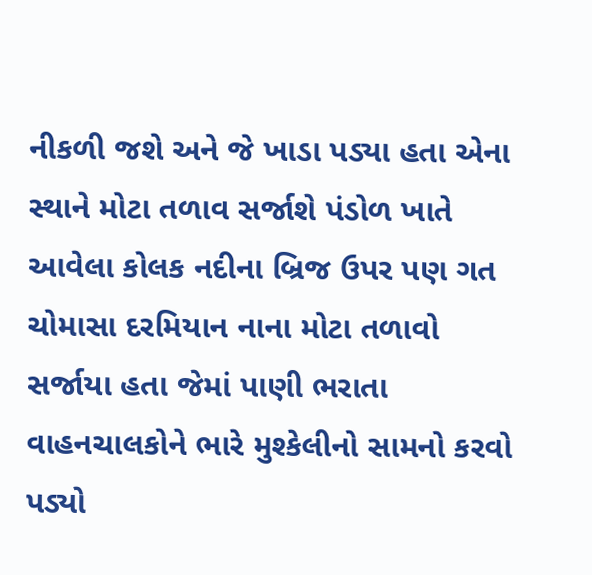નીકળી જશે અને જે ખાડા પડ્યા હતા એના સ્થાને મોટા તળાવ સર્જાશે પંડોળ ખાતે આવેલા કોલક નદીના બ્રિજ ઉપર પણ ગત ચોમાસા દરમિયાન નાના મોટા તળાવો સર્જાયા હતા જેમાં પાણી ભરાતા વાહનચાલકોને ભારે મુશ્કેલીનો સામનો કરવો પડ્યો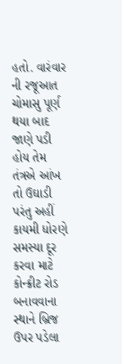હતો. વારંવાર ની રજૂઆત ચોમાસુ પૂર્ણ થયા બાદ જાણે પડી હોય તેમ તંત્રએ આંખ તો ઉઘાડી પરંતુ અહીં કાયમી ધોરણે સમસ્યા દૂર કરવા માટે કોન્ક્રીટ રોડ બનાવવાના સ્થાને બ્રિજ ઉપર પડેલા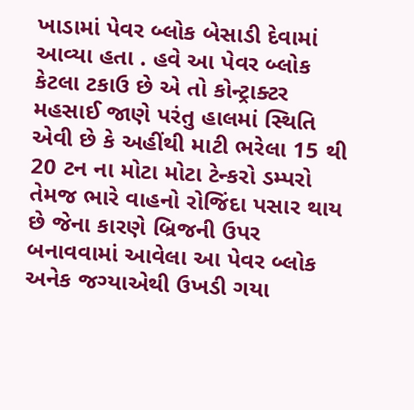ખાડામાં પેવર બ્લોક બેસાડી દેવામાં આવ્યા હતા . હવે આ પેવર બ્લોક કેટલા ટકાઉ છે એ તો કોન્ટ્રાક્ટર મહસાઈ જાણે પરંતુ હાલમાં સ્થિતિ એવી છે કે અહીંથી માટી ભરેલા 15 થી 20 ટન ના મોટા મોટા ટેન્કરો ડમ્પરો તેમજ ભારે વાહનો રોજિંદા પસાર થાય છે જેના કારણે બ્રિજની ઉપર બનાવવામાં આવેલા આ પેવર બ્લોક અનેક જગ્યાએથી ઉખડી ગયા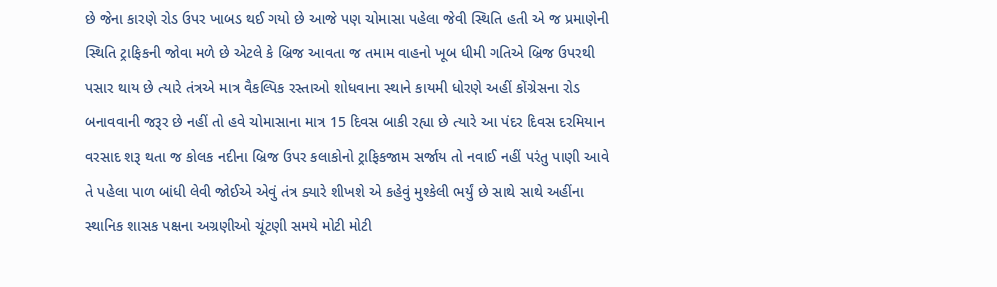છે જેના કારણે રોડ ઉપર ખાબડ થઈ ગયો છે આજે પણ ચોમાસા પહેલા જેવી સ્થિતિ હતી એ જ પ્રમાણેની સ્થિતિ ટ્રાફિકની જોવા મળે છે એટલે કે બ્રિજ આવતા જ તમામ વાહનો ખૂબ ધીમી ગતિએ બ્રિજ ઉપરથી પસાર થાય છે ત્યારે તંત્રએ માત્ર વૈકલ્પિક રસ્તાઓ શોધવાના સ્થાને કાયમી ધોરણે અહીં કોંગ્રેસના રોડ બનાવવાની જરૂર છે નહીં તો હવે ચોમાસાના માત્ર 15 દિવસ બાકી રહ્યા છે ત્યારે આ પંદર દિવસ દરમિયાન વરસાદ શરૂ થતા જ કોલક નદીના બ્રિજ ઉપર કલાકોનો ટ્રાફિકજામ સર્જાય તો નવાઈ નહીં પરંતુ પાણી આવે તે પહેલા પાળ બાંધી લેવી જોઈએ એવું તંત્ર ક્યારે શીખશે એ કહેવું મુશ્કેલી ભર્યું છે સાથે સાથે અહીંના સ્થાનિક શાસક પક્ષના અગ્રણીઓ ચૂંટણી સમયે મોટી મોટી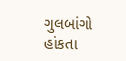ગુલબાંગો હાંકતા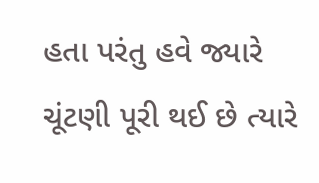હતા પરંતુ હવે જ્યારે ચૂંટણી પૂરી થઈ છે ત્યારે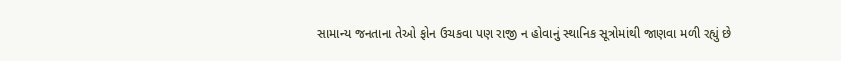સામાન્ય જનતાના તેઓ ફોન ઉચકવા પણ રાજી ન હોવાનું સ્થાનિક સૂત્રોમાંથી જાણવા મળી રહ્યું છે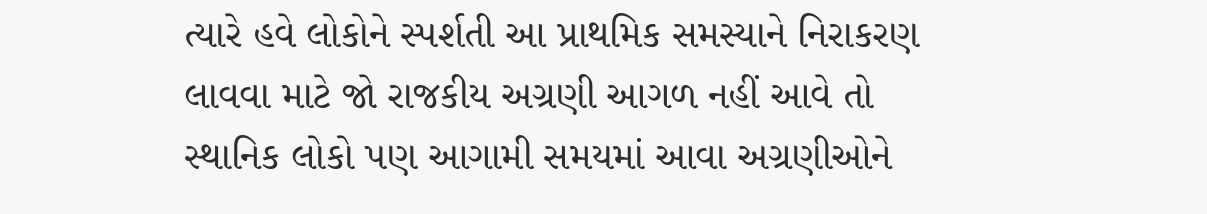ત્યારે હવે લોકોને સ્પર્શતી આ પ્રાથમિક સમસ્યાને નિરાકરણ લાવવા માટે જો રાજકીય અગ્રણી આગળ નહીં આવે તો સ્થાનિક લોકો પણ આગામી સમયમાં આવા અગ્રણીઓને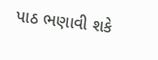પાઠ ભણાવી શકે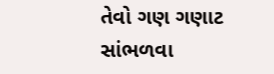તેવો ગણ ગણાટ સાંભળવા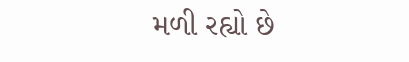મળી રહ્યો છે